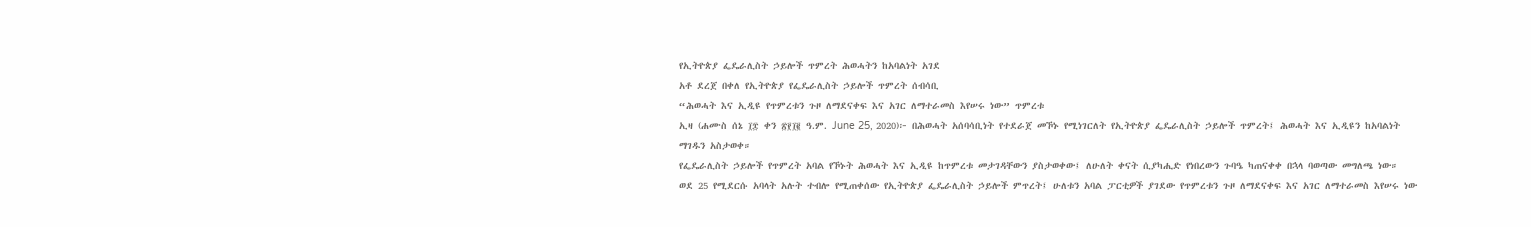የኢትዮጵያ ፌዴራሊስት ኃይሎች ጥምረት ሕወሓትን ከአባልነት አገደ
አቶ ደረጀ በቀለ የኢትዮጵያ የፌዴራሊስት ኃይሎች ጥምረት ሰብሳቢ
“ሕወሓት እና ኢዲዩ የጥምረቱን ጉዞ ለማደናቀፍ እና አገር ለማተራመስ እየሠሩ ነው” ጥምረቱ
ኢዛ (ሐሙስ ሰኔ ፲፰ ቀን ፳፻፲፪ ዓ.ም. June 25, 2020)፦ በሕወሓት አሰባሳቢነት የተደራጀ መኾኑ የሚነገርለት የኢትዮጵያ ፌዴራሊስት ኃይሎች ጥምረት፤ ሕወሓት እና ኢዲዩን ከአባልነት ማገዱን አስታወቀ።
የፌዴራሊስት ኃይሎች የጥምረት አባል የኾኑት ሕወሓት እና ኢዲዩ ከጥምረቱ መታገዳቸውን ያስታወቀው፤ ለሁለት ቀናት ሲያካሒድ የነበረውን ጉባዔ ካጠናቀቀ በኋላ ባወጣው መግለጫ ነው።
ወደ 25 የሚደርሱ አባላት አሉት ተብሎ የሚጠቀሰው የኢትዮጵያ ፌዴራሊስት ኃይሎች ምጥረት፤ ሁለቱን አባል ፓርቲዎች ያገደው የጥምረቱን ጉዞ ለማደናቀፍ እና አገር ለማተራመስ እየሠሩ ነው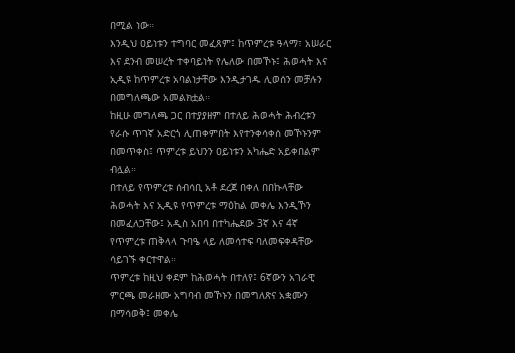በሚል ነው።
እንዲህ ዐይነቱን ተግባር መፈጸም፤ ከጥምረቱ ዓላማ፣ አሠራር እና ደንብ መሠረት ተቀባይነት የሌለው በመኾኑ፤ ሕወሓት እና ኢዲዩ ከጥምረቱ አባልነታቸው እንዲታገዱ ሊወሰን መቻሉን በመግለጫው አመልክቷል።
ከዚሁ መግለጫ ጋር በተያያዘም በተለይ ሕወሓት ሕብረቱን የራሱ ጥገኛ አድርጎ ሊጠቀምበት እየተንቀሳቀሰ መኾኑንም በመጥቀስ፤ ጥምረቱ ይህንን ዐይነቱን አካሔድ አይቀበልም ብሏል።
በተለይ የጥምረቱ ሰብሳቢ አቶ ደረጀ በቀለ በበኩላቸው ሕወሓት እና ኢዲዩ የጥምረቱ ማዕከል መቀሌ እንዲኾን በመፈለጋቸው፤ አዲስ አበባ በተካሔደው 3ኛ እና 4ኛ የጥምረቱ ጠቅላላ ጉባዔ ላይ ለመሳተፍ ባለመፍቀዳቸው ሳይገኙ ቀርተዋል።
ጥምረቱ ከዚህ ቀደም ከሕወሓት በተለየ፤ 6ኛውን አገራዊ ምርጫ መራዘሙ አግባብ መኾኑን በመግለጽና አቋሙን በማሳወቅ፤ መቀሌ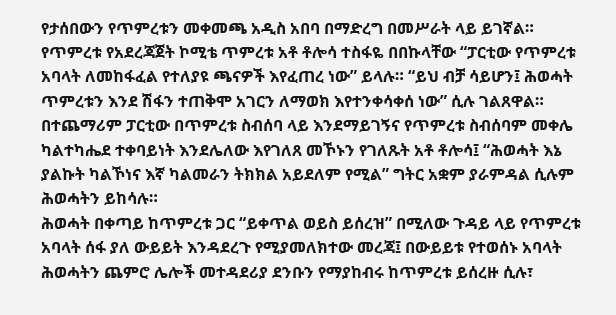የታሰበውን የጥምረቱን መቀመጫ አዲስ አበባ በማድረግ በመሥራት ላይ ይገኛል።
የጥምረቱ የአደረጃጀት ኮሚቴ ጥምረቱ አቶ ቶሎሳ ተስፋዬ በበኩላቸው “ፓርቲው የጥምረቱ አባላት ለመከፋፈል የተለያዩ ጫናዎች እየፈጠረ ነው” ይላሉ። “ይህ ብቻ ሳይሆን፤ ሕወሓት ጥምረቱን እንደ ሽፋን ተጠቅሞ አገርን ለማወክ እየተንቀሳቀሰ ነው” ሲሉ ገልጸዋል።
በተጨማሪም ፓርቲው በጥምረቱ ስብሰባ ላይ እንደማይገኝና የጥምረቱ ስብሰባም መቀሌ ካልተካሔደ ተቀባይነት እንደሌለው እየገለጸ መኾኑን የገለጹት አቶ ቶሎሳ፤ “ሕወሓት እኔ ያልኩት ካልኾነና እኛ ካልመራን ትክክል አይደለም የሚል” ግትር አቋም ያራምዳል ሲሉም ሕወሓትን ይከሳሉ።
ሕወሓት በቀጣይ ከጥምረቱ ጋር “ይቀጥል ወይስ ይሰረዝ” በሚለው ጉዳይ ላይ የጥምረቱ አባላት ሰፋ ያለ ውይይት እንዳደረጉ የሚያመለክተው መረጃ፤ በውይይቱ የተወሰኑ አባላት ሕወሓትን ጨምሮ ሌሎች መተዳደሪያ ደንቡን የማያከብሩ ከጥምረቱ ይሰረዙ ሲሉ፣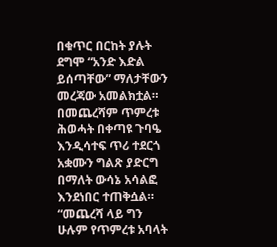በቁጥር በርከት ያሉት ደግሞ “አንድ እድል ይሰጣቸው” ማለታቸውን መረጃው አመልክቷል። በመጨረሻም ጥምረቱ ሕወሓት በቀጣዩ ጉባዔ እንዲሳተፍ ጥሪ ተደርጎ አቋሙን ግልጽ ያድርግ በማለት ውሳኔ አሳልፎ እንደነበር ተጠቅሷል። “መጨረሻ ላይ ግን ሁሉም የጥምረቱ አባላት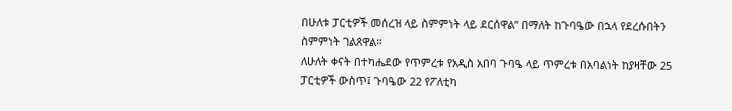በሁለቱ ፓርቲዎች መሰረዝ ላይ ስምምነት ላይ ደርሰዋል” በማለት ከጉባዔው በኋላ የደረሱበትን ስምምነት ገልጸዋል።
ለሁለት ቀናት በተካሔደው የጥምረቱ የአዲስ አበባ ጉባዔ ላይ ጥምረቱ በአባልነት ከያዛቸው 25 ፓርቲዎች ውስጥ፤ ጉባዔው 22 የፖለቲካ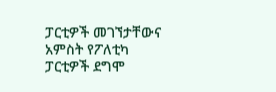ፓርቲዎች መገኘታቸውና አምስት የፖለቲካ ፓርቲዎች ደግሞ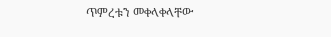ጥምረቱን መቀላቀላቸው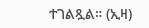ተገልጿል። (ኢዛ)